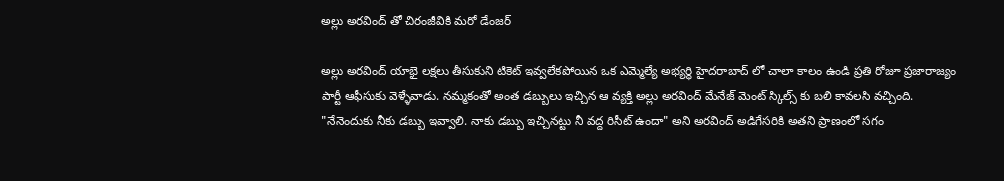అల్లు అరవింద్ తో చిరంజీవికి మరో డేంజర్

అల్లు అరవింద్ యాభై లక్షలు తీసుకుని టికెట్ ఇవ్వలేకపోయిన ఒక ఎమ్మెల్యే అభ్యర్ధి హైదరాబాద్ లో చాలా కాలం ఉండి ప్రతి రోజూ ప్రజారాజ్యం పార్టీ ఆఫీసుకు వెళ్ళేవాడు. నమ్మకంతో అంత డబ్బులు ఇచ్చిన ఆ వ్యక్తి అల్లు అరవింద్ మేనేజ్ మెంట్ స్కిల్స్ కు బలి కావలసి వచ్చింది. "నేనెందుకు నీకు డబ్బు ఇవ్వాలి. నాకు డబ్బు ఇచ్చినట్టు నీ వద్ద రిసీట్ ఉందా" అని అరవింద్ అడిగేసరికి అతని ప్రాణంలో సగం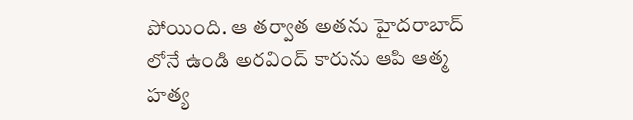పోయింది. ఆ తర్వాత అతను హైదరాబాద్ లోనే ఉండి అరవింద్ కారును ఆపి ఆత్మ హత్య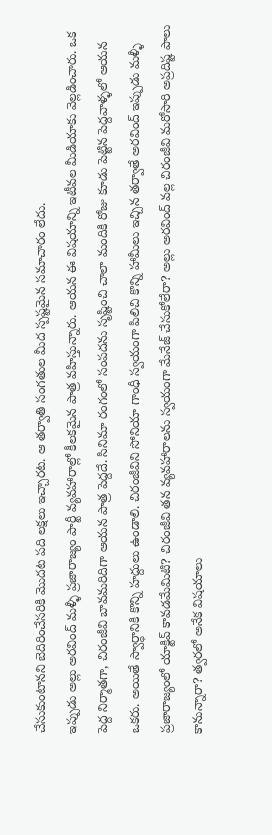చేసుకుంటానని బెదిరించేసరికి మొదట పది లక్షలు ఇచ్చారట. ఆ తర్వాతి సంగతుల మీద స్పష్టమైన సమాచారం లేదు.
ఇప్పుడు అల్లు అరవింద్ మళ్ళీ ప్రజారాజ్యం పార్టీ వ్యవహారాల్లో కీలకమైన పాత్ర వహిస్తున్నారు. ఆయన ఈ విషయాన్ని ఇటీవల మీడియాకు వెల్లడించారు. ఒక పెద్ద నిర్మాతగా, చిరంజీవి బావమరిదిగా ఆయన పాత్ర పెద్దదే. సినిమా రంగంలో సంపదను సృష్టించి చాలా మందికి రోజు కూడు పెట్టిన పెద్దవాళ్ళలో ఆయన ఒకరు. అయితే స్వార్ధానికి కొన్ని హద్దులు ఉండాలి. చిరంజీవిని సోనియా గాంధీ స్వయంగా పిలిచి కొన్ని హామీలు ఇచ్చిన తర్వాతే అరవింద్ ఇప్పుడు మళ్ళీ ప్రజారాజ్యంలో యాక్టివ్ కావడమేమిటి? చిరంజీవి తన వ్యవహారాలను స్వయంగా మేనేజ్ చేసుకోలేరా? అల్లు అరవింద్ వల్ల చిరంజీవి మరోసారి అప్రదిష్ట పాలు కానున్నారా? త్వరలో అనేక విషయాలు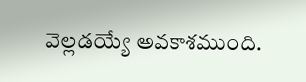వెల్లడయ్యే అవకాశముంది.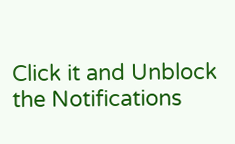Click it and Unblock the Notifications